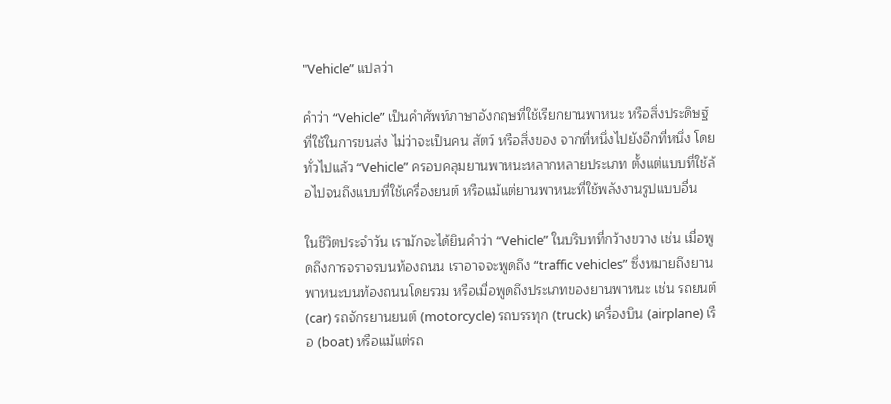"Vehicle” แปลว่า

คำว่า “Vehicle” เป็นคำศัพท์ภาษาอังกฤษที่ใช้เรียกยานพาหนะ หรือสิ่งประดิษฐ์ที่ใช้ในการขนส่ง ไม่ว่าจะเป็นคน สัตว์ หรือสิ่งของ จากที่หนึ่งไปยังอีกที่หนึ่ง โดยทั่วไปแล้ว “Vehicle” ครอบคลุมยานพาหนะหลากหลายประเภท ตั้งแต่แบบที่ใช้ล้อไปจนถึงแบบที่ใช้เครื่องยนต์ หรือแม้แต่ยานพาหนะที่ใช้พลังงานรูปแบบอื่น

ในชีวิตประจำวัน เรามักจะได้ยินคำว่า “Vehicle” ในบริบทที่กว้างขวาง เช่น เมื่อพูดถึงการจราจรบนท้องถนน เราอาจจะพูดถึง “traffic vehicles” ซึ่งหมายถึงยานพาหนะบนท้องถนนโดยรวม หรือเมื่อพูดถึงประเภทของยานพาหนะ เช่น รถยนต์ (car) รถจักรยานยนต์ (motorcycle) รถบรรทุก (truck) เครื่องบิน (airplane) เรือ (boat) หรือแม้แต่รถ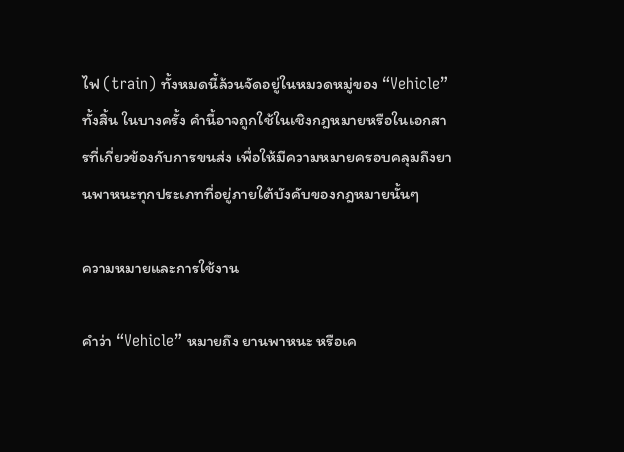ไฟ (train) ทั้งหมดนี้ล้วนจัดอยู่ในหมวดหมู่ของ “Vehicle” ทั้งสิ้น ในบางครั้ง คำนี้อาจถูกใช้ในเชิงกฎหมายหรือในเอกสารที่เกี่ยวข้องกับการขนส่ง เพื่อให้มีความหมายครอบคลุมถึงยานพาหนะทุกประเภทที่อยู่ภายใต้บังคับของกฎหมายนั้นๆ

ความหมายและการใช้งาน

คำว่า “Vehicle” หมายถึง ยานพาหนะ หรือเค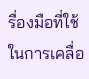รื่องมือที่ใช้ในการเคลื่อ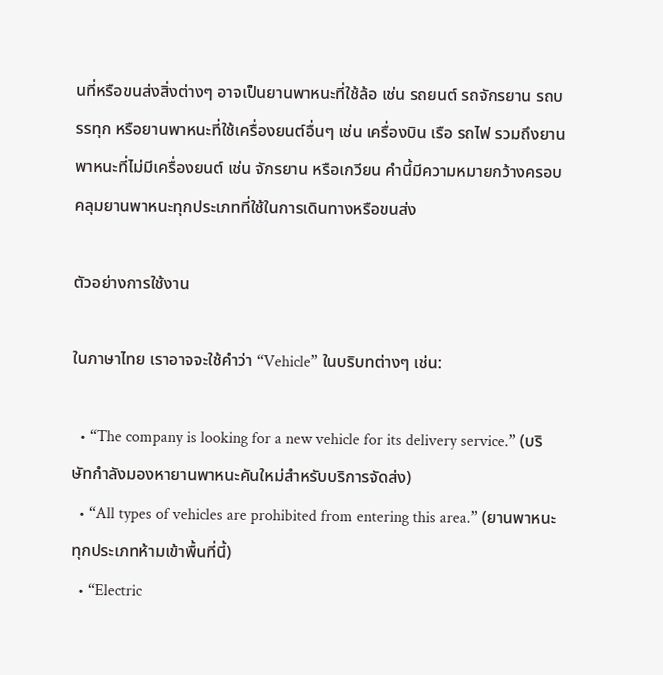นที่หรือขนส่งสิ่งต่างๆ อาจเป็นยานพาหนะที่ใช้ล้อ เช่น รถยนต์ รถจักรยาน รถบรรทุก หรือยานพาหนะที่ใช้เครื่องยนต์อื่นๆ เช่น เครื่องบิน เรือ รถไฟ รวมถึงยานพาหนะที่ไม่มีเครื่องยนต์ เช่น จักรยาน หรือเกวียน คำนี้มีความหมายกว้างครอบคลุมยานพาหนะทุกประเภทที่ใช้ในการเดินทางหรือขนส่ง

ตัวอย่างการใช้งาน

ในภาษาไทย เราอาจจะใช้คำว่า “Vehicle” ในบริบทต่างๆ เช่น:

  • “The company is looking for a new vehicle for its delivery service.” (บริษัทกำลังมองหายานพาหนะคันใหม่สำหรับบริการจัดส่ง)
  • “All types of vehicles are prohibited from entering this area.” (ยานพาหนะทุกประเภทห้ามเข้าพื้นที่นี้)
  • “Electric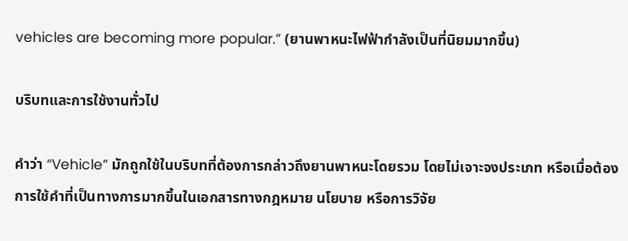vehicles are becoming more popular.” (ยานพาหนะไฟฟ้ากำลังเป็นที่นิยมมากขึ้น)

บริบทและการใช้งานทั่วไป

คำว่า “Vehicle” มักถูกใช้ในบริบทที่ต้องการกล่าวถึงยานพาหนะโดยรวม โดยไม่เจาะจงประเภท หรือเมื่อต้องการใช้คำที่เป็นทางการมากขึ้นในเอกสารทางกฎหมาย นโยบาย หรือการวิจัย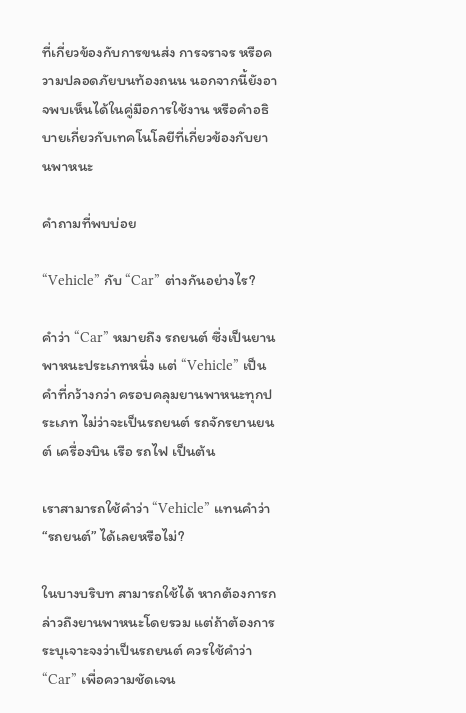ที่เกี่ยวข้องกับการขนส่ง การจราจร หรือความปลอดภัยบนท้องถนน นอกจากนี้ยังอาจพบเห็นได้ในคู่มือการใช้งาน หรือคำอธิบายเกี่ยวกับเทคโนโลยีที่เกี่ยวข้องกับยานพาหนะ

คำถามที่พบบ่อย

“Vehicle” กับ “Car” ต่างกันอย่างไร?

คำว่า “Car” หมายถึง รถยนต์ ซึ่งเป็นยานพาหนะประเภทหนึ่ง แต่ “Vehicle” เป็นคำที่กว้างกว่า ครอบคลุมยานพาหนะทุกประเภท ไม่ว่าจะเป็นรถยนต์ รถจักรยานยนต์ เครื่องบิน เรือ รถไฟ เป็นต้น

เราสามารถใช้คำว่า “Vehicle” แทนคำว่า “รถยนต์” ได้เลยหรือไม่?

ในบางบริบท สามารถใช้ได้ หากต้องการกล่าวถึงยานพาหนะโดยรวม แต่ถ้าต้องการระบุเจาะจงว่าเป็นรถยนต์ ควรใช้คำว่า “Car” เพื่อความชัดเจน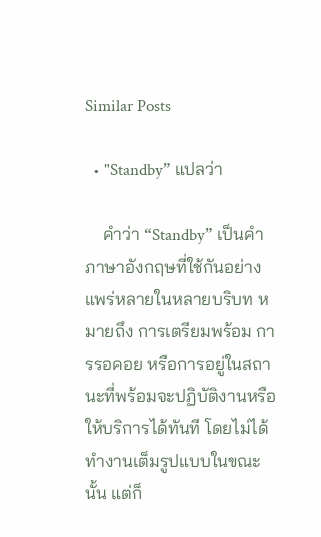Similar Posts

  • "Standby” แปลว่า

    คำว่า “Standby” เป็นคำภาษาอังกฤษที่ใช้กันอย่างแพร่หลายในหลายบริบท หมายถึง การเตรียมพร้อม การรอคอย หรือการอยู่ในสถานะที่พร้อมจะปฏิบัติงานหรือให้บริการได้ทันที โดยไม่ได้ทำงานเต็มรูปแบบในขณะนั้น แต่ก็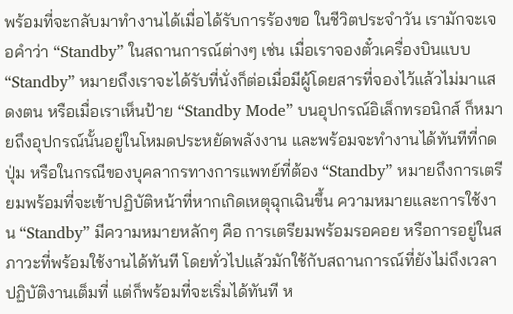พร้อมที่จะกลับมาทำงานได้เมื่อได้รับการร้องขอ ในชีวิตประจำวัน เรามักจะเจอคำว่า “Standby” ในสถานการณ์ต่างๆ เช่น เมื่อเราจองตั๋วเครื่องบินแบบ “Standby” หมายถึงเราจะได้รับที่นั่งก็ต่อเมื่อมีผู้โดยสารที่จองไว้แล้วไม่มาแสดงตน หรือเมื่อเราเห็นป้าย “Standby Mode” บนอุปกรณ์อิเล็กทรอนิกส์ ก็หมายถึงอุปกรณ์นั้นอยู่ในโหมดประหยัดพลังงาน และพร้อมจะทำงานได้ทันทีที่กดปุ่ม หรือในกรณีของบุคลากรทางการแพทย์ที่ต้อง “Standby” หมายถึงการเตรียมพร้อมที่จะเข้าปฏิบัติหน้าที่หากเกิดเหตุฉุกเฉินขึ้น ความหมายและการใช้งาน “Standby” มีความหมายหลักๆ คือ การเตรียมพร้อมรอคอย หรือการอยู่ในสภาวะที่พร้อมใช้งานได้ทันที โดยทั่วไปแล้วมักใช้กับสถานการณ์ที่ยังไม่ถึงเวลาปฏิบัติงานเต็มที่ แต่ก็พร้อมที่จะเริ่มได้ทันที ห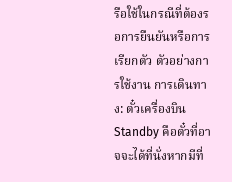รือใช้ในกรณีที่ต้องรอการยืนยันหรือการเรียกตัว ตัวอย่างการใช้งาน การเดินทาง: ตั๋วเครื่องบิน Standby คือตั๋วที่อาจจะได้ที่นั่งหากมีที่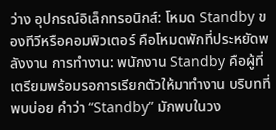ว่าง อุปกรณ์อิเล็กทรอนิกส์: โหมด Standby ของทีวีหรือคอมพิวเตอร์ คือโหมดพักที่ประหยัดพลังงาน การทำงาน: พนักงาน Standby คือผู้ที่เตรียมพร้อมรอการเรียกตัวให้มาทำงาน บริบทที่พบบ่อย คำว่า “Standby” มักพบในวง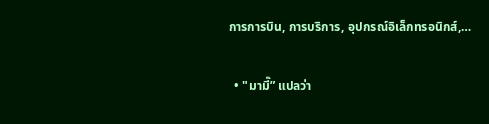การการบิน, การบริการ, อุปกรณ์อิเล็กทรอนิกส์,…

  • "มามี๊” แปลว่า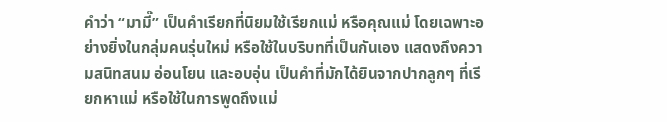คำว่า “มามี๊” เป็นคำเรียกที่นิยมใช้เรียกแม่ หรือคุณแม่ โดยเฉพาะอย่างยิ่งในกลุ่มคนรุ่นใหม่ หรือใช้ในบริบทที่เป็นกันเอง แสดงถึงความสนิทสนม อ่อนโยน และอบอุ่น เป็นคำที่มักได้ยินจากปากลูกๆ ที่เรียกหาแม่ หรือใช้ในการพูดถึงแม่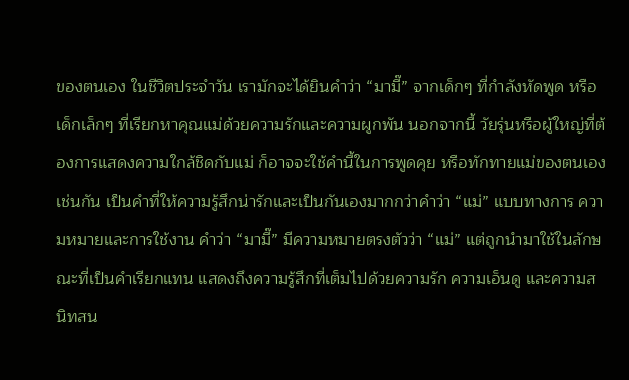ของตนเอง ในชีวิตประจำวัน เรามักจะได้ยินคำว่า “มามี๊” จากเด็กๆ ที่กำลังหัดพูด หรือเด็กเล็กๆ ที่เรียกหาคุณแม่ด้วยความรักและความผูกพัน นอกจากนี้ วัยรุ่นหรือผู้ใหญ่ที่ต้องการแสดงความใกล้ชิดกับแม่ ก็อาจจะใช้คำนี้ในการพูดคุย หรือทักทายแม่ของตนเองเช่นกัน เป็นคำที่ให้ความรู้สึกน่ารักและเป็นกันเองมากกว่าคำว่า “แม่” แบบทางการ ความหมายและการใช้งาน คำว่า “มามี๊” มีความหมายตรงตัวว่า “แม่” แต่ถูกนำมาใช้ในลักษณะที่เป็นคำเรียกแทน แสดงถึงความรู้สึกที่เต็มไปด้วยความรัก ความเอ็นดู และความสนิทสน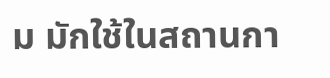ม มักใช้ในสถานกา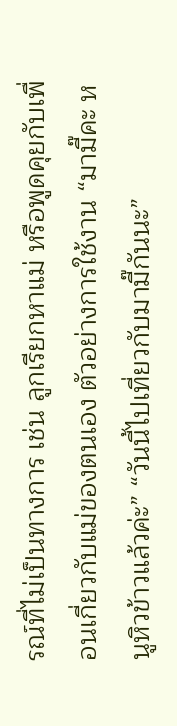รณ์ที่ไม่เป็นทางการ เช่น ลูกเรียกหาแม่ หรือพูดคุยกับเพื่อนเกี่ยวกับแม่ของตนเอง ตัวอย่างการใช้งาน “มามี๊คะ หนูหิวข้าวแล้วค่ะ” “วันนี้ไปเที่ยวกับมามี๊กันนะ”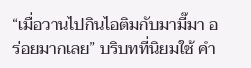“เมื่อวานไปกินไอติมกับมามี๊มา อร่อยมากเลย” บริบทที่นิยมใช้ คำ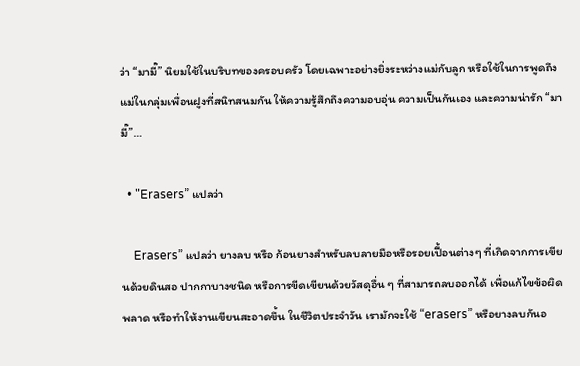ว่า “มามี๊” นิยมใช้ในบริบทของครอบครัว โดยเฉพาะอย่างยิ่งระหว่างแม่กับลูก หรือใช้ในการพูดถึงแม่ในกลุ่มเพื่อนฝูงที่สนิทสนมกัน ให้ความรู้สึกถึงความอบอุ่น ความเป็นกันเอง และความน่ารัก “มามี๊”…

  • "Erasers” แปลว่า

    Erasers” แปลว่า ยางลบ หรือ ก้อนยางสำหรับลบลายมือหรือรอยเปื้อนต่างๆ ที่เกิดจากการเขียนด้วยดินสอ ปากกาบางชนิด หรือการขีดเขียนด้วยวัสดุอื่น ๆ ที่สามารถลบออกได้ เพื่อแก้ไขข้อผิดพลาด หรือทำให้งานเขียนสะอาดขึ้น ในชีวิตประจำวัน เรามักจะใช้ “erasers” หรือยางลบกันอ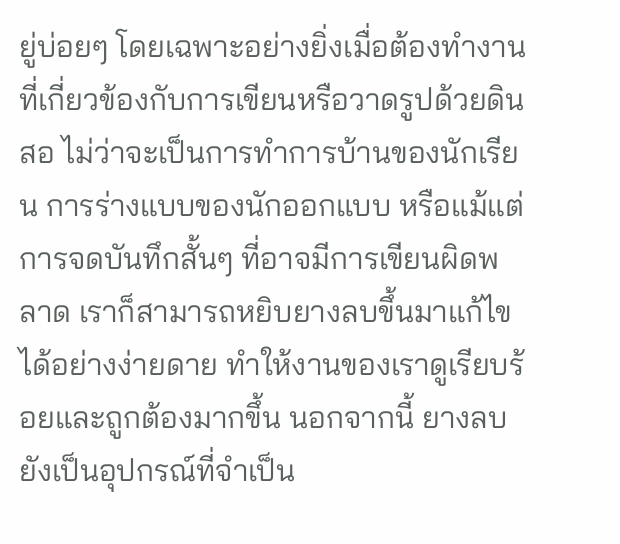ยู่บ่อยๆ โดยเฉพาะอย่างยิ่งเมื่อต้องทำงานที่เกี่ยวข้องกับการเขียนหรือวาดรูปด้วยดินสอ ไม่ว่าจะเป็นการทำการบ้านของนักเรียน การร่างแบบของนักออกแบบ หรือแม้แต่การจดบันทึกสั้นๆ ที่อาจมีการเขียนผิดพลาด เราก็สามารถหยิบยางลบขึ้นมาแก้ไขได้อย่างง่ายดาย ทำให้งานของเราดูเรียบร้อยและถูกต้องมากขึ้น นอกจากนี้ ยางลบยังเป็นอุปกรณ์ที่จำเป็น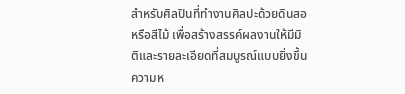สำหรับศิลปินที่ทำงานศิลปะด้วยดินสอ หรือสีไม้ เพื่อสร้างสรรค์ผลงานให้มีมิติและรายละเอียดที่สมบูรณ์แบบยิ่งขึ้น ความห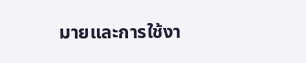มายและการใช้งา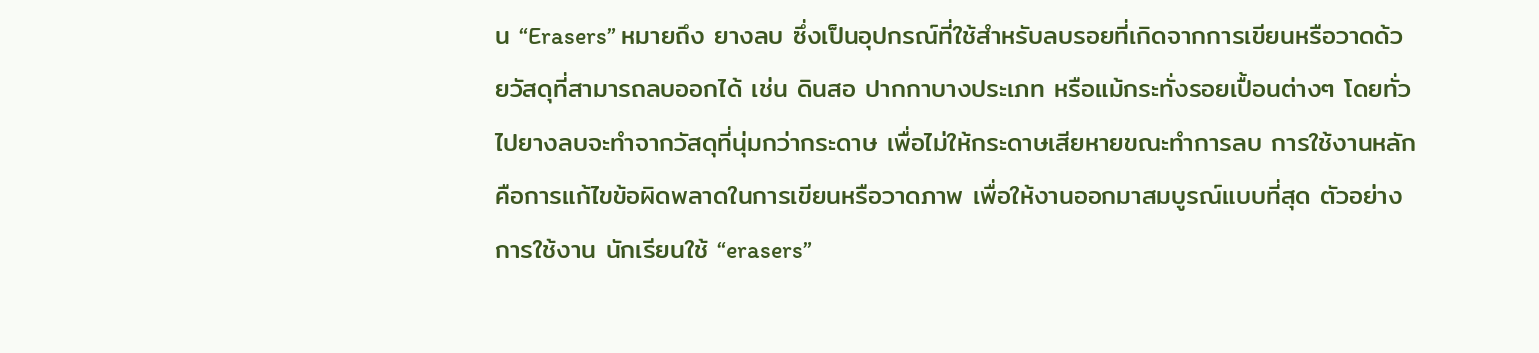น “Erasers” หมายถึง ยางลบ ซึ่งเป็นอุปกรณ์ที่ใช้สำหรับลบรอยที่เกิดจากการเขียนหรือวาดด้วยวัสดุที่สามารถลบออกได้ เช่น ดินสอ ปากกาบางประเภท หรือแม้กระทั่งรอยเปื้อนต่างๆ โดยทั่วไปยางลบจะทำจากวัสดุที่นุ่มกว่ากระดาษ เพื่อไม่ให้กระดาษเสียหายขณะทำการลบ การใช้งานหลักคือการแก้ไขข้อผิดพลาดในการเขียนหรือวาดภาพ เพื่อให้งานออกมาสมบูรณ์แบบที่สุด ตัวอย่างการใช้งาน นักเรียนใช้ “erasers”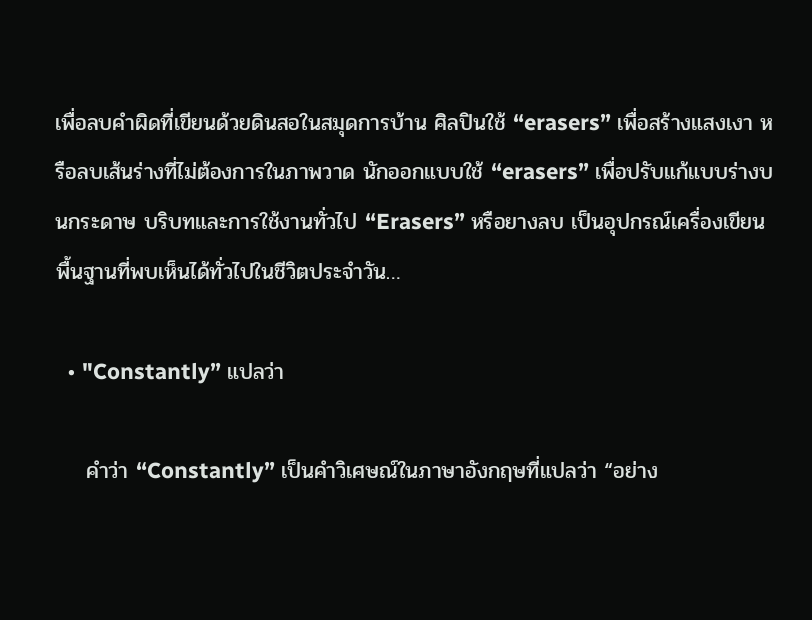เพื่อลบคำผิดที่เขียนด้วยดินสอในสมุดการบ้าน ศิลปินใช้ “erasers” เพื่อสร้างแสงเงา หรือลบเส้นร่างที่ไม่ต้องการในภาพวาด นักออกแบบใช้ “erasers” เพื่อปรับแก้แบบร่างบนกระดาษ บริบทและการใช้งานทั่วไป “Erasers” หรือยางลบ เป็นอุปกรณ์เครื่องเขียนพื้นฐานที่พบเห็นได้ทั่วไปในชีวิตประจำวัน…

  • "Constantly” แปลว่า

    คำว่า “Constantly” เป็นคำวิเศษณ์ในภาษาอังกฤษที่แปลว่า “อย่าง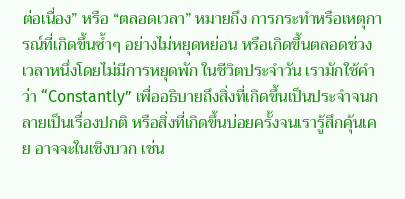ต่อเนื่อง” หรือ “ตลอดเวลา” หมายถึง การกระทำหรือเหตุการณ์ที่เกิดขึ้นซ้ำๆ อย่างไม่หยุดหย่อน หรือเกิดขึ้นตลอดช่วงเวลาหนึ่งโดยไม่มีการหยุดพัก ในชีวิตประจำวัน เรามักใช้คำว่า “Constantly” เพื่ออธิบายถึงสิ่งที่เกิดขึ้นเป็นประจำจนกลายเป็นเรื่องปกติ หรือสิ่งที่เกิดขึ้นบ่อยครั้งจนเรารู้สึกคุ้นเคย อาจจะในเชิงบวก เช่น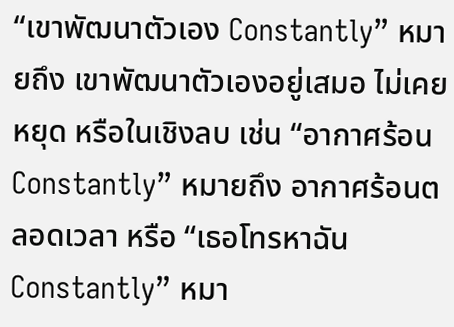“เขาพัฒนาตัวเอง Constantly” หมายถึง เขาพัฒนาตัวเองอยู่เสมอ ไม่เคยหยุด หรือในเชิงลบ เช่น “อากาศร้อน Constantly” หมายถึง อากาศร้อนตลอดเวลา หรือ “เธอโทรหาฉัน Constantly” หมา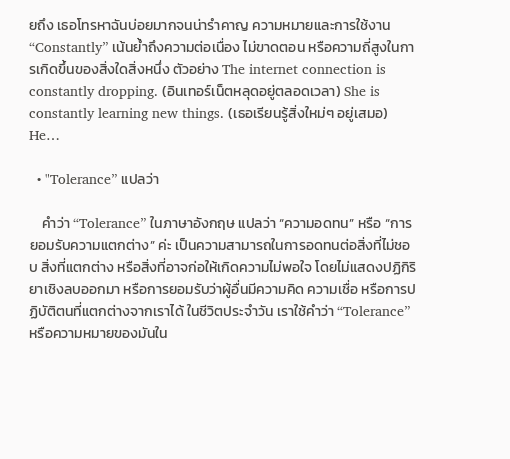ยถึง เธอโทรหาฉันบ่อยมากจนน่ารำคาญ ความหมายและการใช้งาน “Constantly” เน้นย้ำถึงความต่อเนื่อง ไม่ขาดตอน หรือความถี่สูงในการเกิดขึ้นของสิ่งใดสิ่งหนึ่ง ตัวอย่าง The internet connection is constantly dropping. (อินเทอร์เน็ตหลุดอยู่ตลอดเวลา) She is constantly learning new things. (เธอเรียนรู้สิ่งใหม่ๆ อยู่เสมอ) He…

  • "Tolerance” แปลว่า

    คำว่า “Tolerance” ในภาษาอังกฤษ แปลว่า “ความอดทน” หรือ “การยอมรับความแตกต่าง” ค่ะ เป็นความสามารถในการอดทนต่อสิ่งที่ไม่ชอบ สิ่งที่แตกต่าง หรือสิ่งที่อาจก่อให้เกิดความไม่พอใจ โดยไม่แสดงปฏิกิริยาเชิงลบออกมา หรือการยอมรับว่าผู้อื่นมีความคิด ความเชื่อ หรือการปฏิบัติตนที่แตกต่างจากเราได้ ในชีวิตประจำวัน เราใช้คำว่า “Tolerance” หรือความหมายของมันใน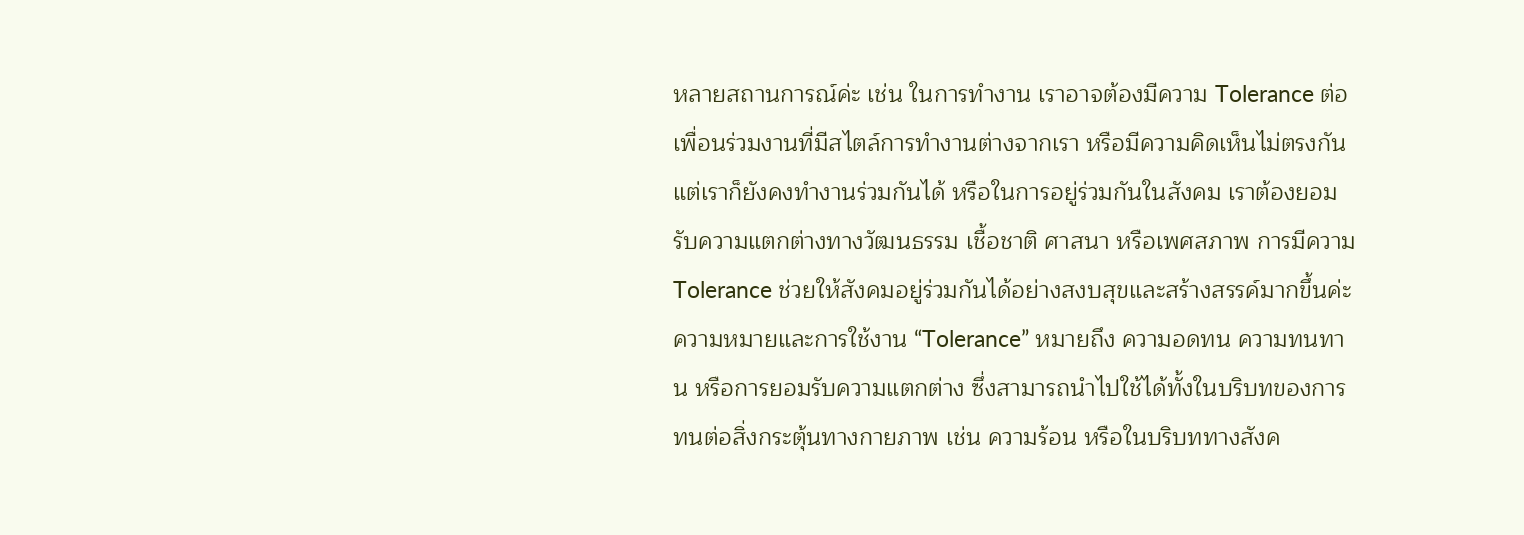หลายสถานการณ์ค่ะ เช่น ในการทำงาน เราอาจต้องมีความ Tolerance ต่อเพื่อนร่วมงานที่มีสไตล์การทำงานต่างจากเรา หรือมีความคิดเห็นไม่ตรงกัน แต่เราก็ยังคงทำงานร่วมกันได้ หรือในการอยู่ร่วมกันในสังคม เราต้องยอมรับความแตกต่างทางวัฒนธรรม เชื้อชาติ ศาสนา หรือเพศสภาพ การมีความ Tolerance ช่วยให้สังคมอยู่ร่วมกันได้อย่างสงบสุขและสร้างสรรค์มากขึ้นค่ะ ความหมายและการใช้งาน “Tolerance” หมายถึง ความอดทน ความทนทาน หรือการยอมรับความแตกต่าง ซึ่งสามารถนำไปใช้ได้ทั้งในบริบทของการทนต่อสิ่งกระตุ้นทางกายภาพ เช่น ความร้อน หรือในบริบททางสังค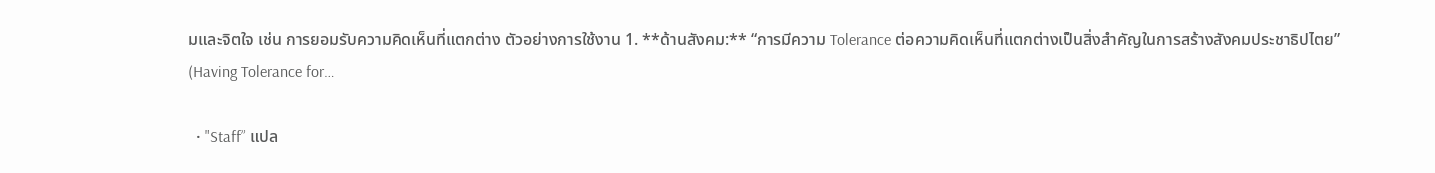มและจิตใจ เช่น การยอมรับความคิดเห็นที่แตกต่าง ตัวอย่างการใช้งาน 1. **ด้านสังคม:** “การมีความ Tolerance ต่อความคิดเห็นที่แตกต่างเป็นสิ่งสำคัญในการสร้างสังคมประชาธิปไตย” (Having Tolerance for…

  • "Staff” แปล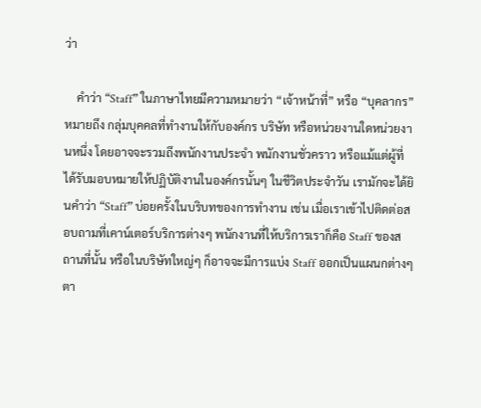ว่า

    คำว่า “Staff” ในภาษาไทยมีความหมายว่า “เจ้าหน้าที่” หรือ “บุคลากร” หมายถึง กลุ่มบุคคลที่ทำงานให้กับองค์กร บริษัท หรือหน่วยงานใดหน่วยงานหนึ่ง โดยอาจจะรวมถึงพนักงานประจำ พนักงานชั่วคราว หรือแม้แต่ผู้ที่ได้รับมอบหมายให้ปฏิบัติงานในองค์กรนั้นๆ ในชีวิตประจำวัน เรามักจะได้ยินคำว่า “Staff” บ่อยครั้งในบริบทของการทำงาน เช่น เมื่อเราเข้าไปติดต่อสอบถามที่เคาน์เตอร์บริการต่างๆ พนักงานที่ให้บริการเราก็คือ Staff ของสถานที่นั้น หรือในบริษัทใหญ่ๆ ก็อาจจะมีการแบ่ง Staff ออกเป็นแผนกต่างๆ ตา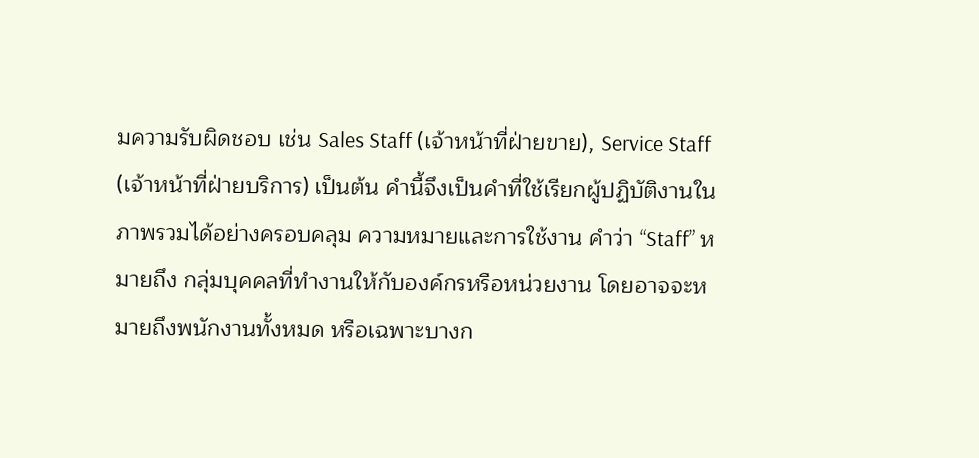มความรับผิดชอบ เช่น Sales Staff (เจ้าหน้าที่ฝ่ายขาย), Service Staff (เจ้าหน้าที่ฝ่ายบริการ) เป็นต้น คำนี้จึงเป็นคำที่ใช้เรียกผู้ปฏิบัติงานในภาพรวมได้อย่างครอบคลุม ความหมายและการใช้งาน คำว่า “Staff” หมายถึง กลุ่มบุคคลที่ทำงานให้กับองค์กรหรือหน่วยงาน โดยอาจจะหมายถึงพนักงานทั้งหมด หรือเฉพาะบางก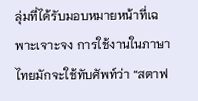ลุ่มที่ได้รับมอบหมายหน้าที่เฉพาะเจาะจง การใช้งานในภาษาไทยมักจะใช้ทับศัพท์ว่า “สตาฟ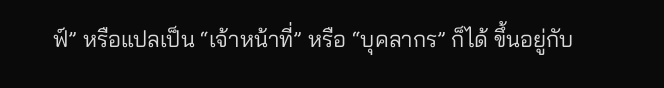ฟ์” หรือแปลเป็น “เจ้าหน้าที่” หรือ “บุคลากร” ก็ได้ ขึ้นอยู่กับ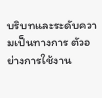บริบทและระดับความเป็นทางการ ตัวอย่างการใช้งาน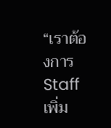“เราต้องการ Staff เพิ่ม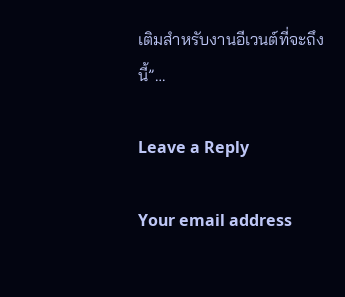เติมสำหรับงานอีเวนต์ที่จะถึงนี้”…

Leave a Reply

Your email address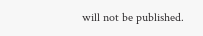will not be published.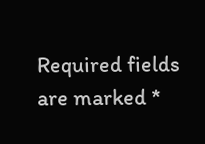Required fields are marked *